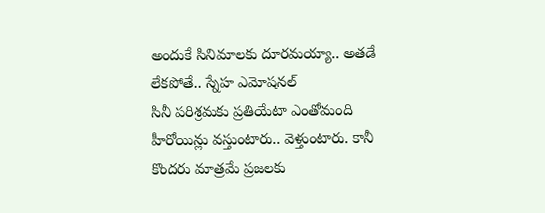అందుకే సినిమాలకు దూరమయ్యా.. అతడే లేకపోతే.. స్నేహ ఎమోషనల్
సినీ పరిశ్రమకు ప్రతియేటా ఎంతోమంది హీరోయిన్లు వస్తుంటారు.. వెళ్తుంటారు. కానీ కొందరు మాత్రమే ప్రజలకు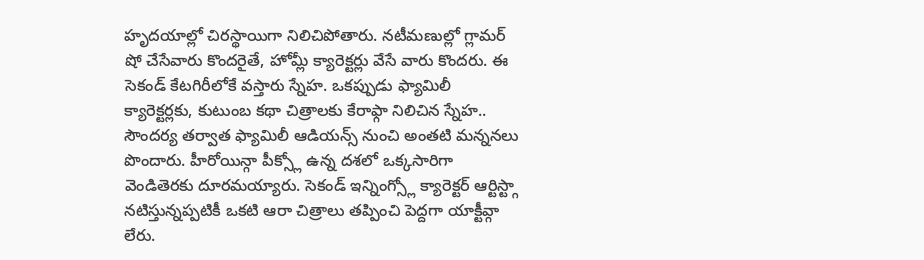హృదయాల్లో చిరస్థాయిగా నిలిచిపోతారు. నటీమణుల్లో గ్లామర్ షో చేసేవారు కొందరైతే, హోమ్లీ క్యారెక్టర్లు వేసే వారు కొందరు. ఈ సెకండ్ కేటగిరీలోకే వస్తారు స్నేహ. ఒకప్పుడు ఫ్యామిలీ క్యారెక్టర్లకు, కుటుంబ కథా చిత్రాలకు కేరాఫ్గా నిలిచిన స్నేహ.. సౌందర్య తర్వాత ఫ్యామిలీ ఆడియన్స్ నుంచి అంతటి మన్ననలు పొందారు. హీరోయిన్గా పీక్స్లో ఉన్న దశలో ఒక్కసారిగా వెండితెరకు దూరమయ్యారు. సెకండ్ ఇన్నింగ్స్లో క్యారెక్టర్ ఆర్టిస్ట్గా నటిస్తున్నప్పటికీ ఒకటి ఆరా చిత్రాలు తప్పించి పెద్దగా యాక్టీవ్గా లేరు.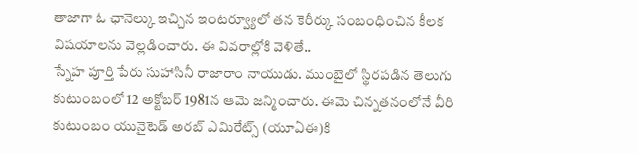తాజాగా ఓ ఛానెల్కు ఇచ్చిన ఇంటర్వ్యూలో తన కెరీర్కు సంబంధించిన కీలక విషయాలను వెల్లడించారు. ఈ వివరాల్లోకి వెళితే..
స్నేహ పూర్తి పేరు సుహాసినీ రాజారాం నాయుడు. ముంబైలో స్థిరపడిన తెలుగు కుటుంబంలో 12 అక్టోబర్ 1981న ఆమె జన్మించారు. ఈమె చిన్నతనంలోనే వీరి కుటుంబం యునైటెడ్ అరబ్ ఎమిరేట్స్ (యూఏఈ)కి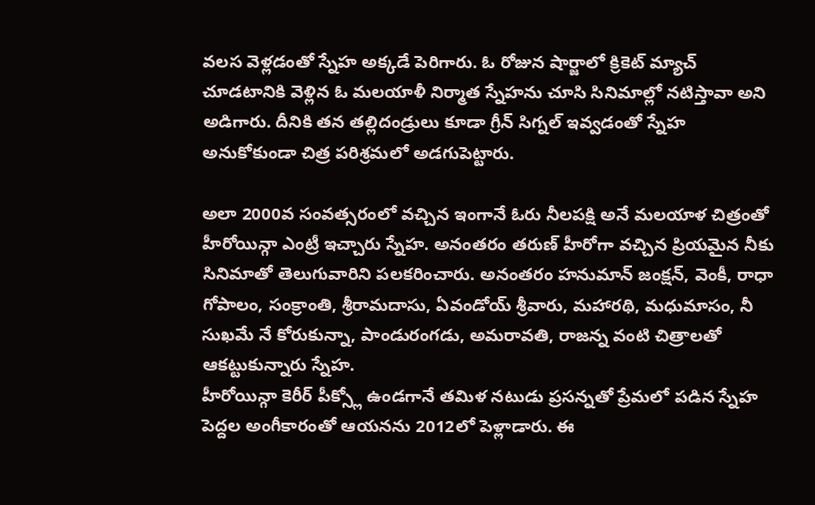వలస వెళ్లడంతో స్నేహ అక్కడే పెరిగారు. ఓ రోజున షార్జాలో క్రికెట్ మ్యాచ్ చూడటానికి వెళ్లిన ఓ మలయాళీ నిర్మాత స్నేహను చూసి సినిమాల్లో నటిస్తావా అని అడిగారు. దీనికి తన తల్లిదండ్రులు కూడా గ్రీన్ సిగ్నల్ ఇవ్వడంతో స్నేహ అనుకోకుండా చిత్ర పరిశ్రమలో అడగుపెట్టారు.

అలా 2000వ సంవత్సరంలో వచ్చిన ఇంగానే ఓరు నీలపక్షి అనే మలయాళ చిత్రంతో హీరోయిన్గా ఎంట్రీ ఇచ్చారు స్నేహ. అనంతరం తరుణ్ హీరోగా వచ్చిన ప్రియమైన నీకు సినిమాతో తెలుగువారిని పలకరించారు. అనంతరం హనుమాన్ జంక్షన్, వెంకీ, రాధా గోపాలం, సంక్రాంతి, శ్రీరామదాసు, ఏవండోయ్ శ్రీవారు, మహారథి, మధుమాసం, నీ సుఖమే నే కోరుకున్నా, పాండురంగడు, అమరావతి, రాజన్న వంటి చిత్రాలతో ఆకట్టుకున్నారు స్నేహ.
హీరోయిన్గా కెరీర్ పీక్స్లో ఉండగానే తమిళ నటుడు ప్రసన్నతో ప్రేమలో పడిన స్నేహ పెద్దల అంగీకారంతో ఆయనను 2012లో పెళ్లాడారు. ఈ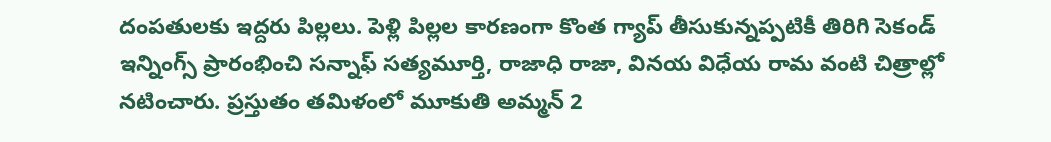దంపతులకు ఇద్దరు పిల్లలు. పెళ్లి పిల్లల కారణంగా కొంత గ్యాప్ తీసుకున్నప్పటికీ తిరిగి సెకండ్ ఇన్నింగ్స్ ప్రారంభించి సన్నాఫ్ సత్యమూర్తి, రాజాధి రాజా, వినయ విధేయ రామ వంటి చిత్రాల్లో నటించారు. ప్రస్తుతం తమిళంలో మూకుతి అమ్మన్ 2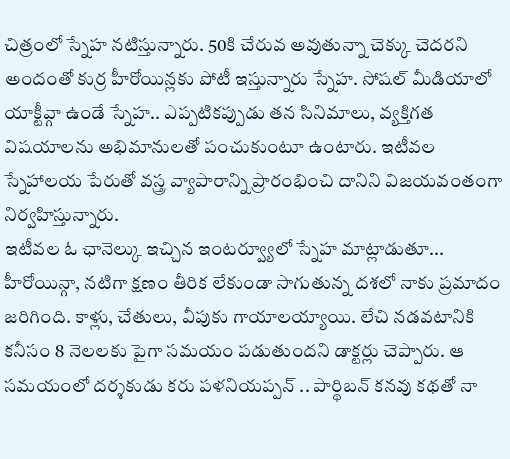చిత్రంలో స్నేహ నటిస్తున్నారు. 50కి చేరువ అవుతున్నా చెక్కు చెదరని అందంతో కుర్ర హీరోయిన్లకు పోటీ ఇస్తున్నారు స్నేహ. సోషల్ మీడియాలో యాక్టీవ్గా ఉండే స్నేహ.. ఎప్పటికప్పుడు తన సినిమాలు, వ్యక్తిగత విషయాలను అభిమానులతో పంచుకుంటూ ఉంటారు. ఇటీవల స్నేహాలయ పేరుతో వస్త్ర వ్యాపారాన్ని ప్రారంభించి దానిని విజయవంతంగా నిర్వహిస్తున్నారు.
ఇటీవల ఓ ఛానెల్కు ఇచ్చిన ఇంటర్వ్యూలో స్నేహ మాట్లాడుతూ... హీరోయిన్గా, నటిగా క్షణం తీరిక లేకుండా సాగుతున్న దశలో నాకు ప్రమాదం జరిగింది. కాళ్లు, చేతులు, వీపుకు గాయాలయ్యాయి. లేచి నడవటానికి కనీసం 8 నెలలకు పైగా సమయం పడుతుందని డాక్టర్లు చెప్పారు. ఆ సమయంలో దర్శకుడు కరు పళనియప్పన్ .. పార్థిబన్ కనవు కథతో నా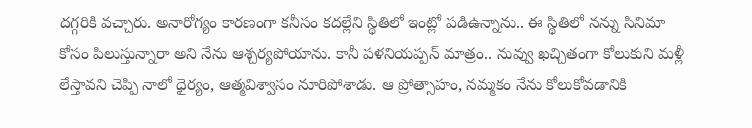దగ్గరికి వచ్చారు. అనారోగ్యం కారణంగా కనీసం కదల్లేని స్థితిలో ఇంట్లో పడిఉన్నాను.. ఈ స్థితిలో నన్ను సినిమా కోసం పిలుస్తున్నారా అని నేను ఆశ్చర్యపోయాను. కానీ పళనియప్పన్ మాత్రం.. నువ్వు ఖచ్చితంగా కోలుకుని మళ్లీ లేస్తావని చెప్పి నాలో ధైర్యం, ఆత్మవిశ్వాసం నూరిపోశాడు. ఆ ప్రోత్సాహం, నమ్మకం నేను కోలుకోవడానికి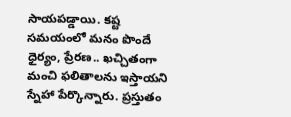సాయపడ్డాయి. కష్ట సమయంలో మనం పొందే ధైర్యం, ప్రేరణ.. ఖచ్చితంగా మంచి ఫలితాలను ఇస్తాయని స్నేహా పేర్కొన్నారు. ప్రస్తుతం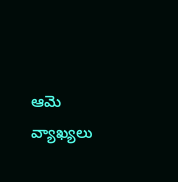ఆమె వ్యాఖ్యలు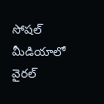సోషల్ మీడియాలో వైరల్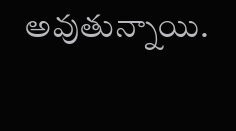అవుతున్నాయి.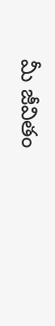మీ జీవితం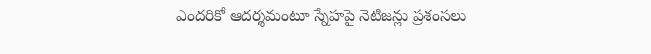ఎందరికో ఆదర్శమంటూ స్నేహపై నెటిజన్లు ప్రశంసలు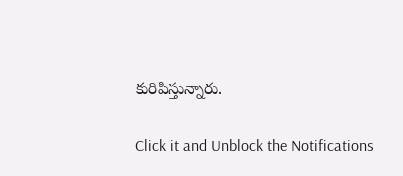కురిపిస్తున్నారు.


Click it and Unblock the Notifications